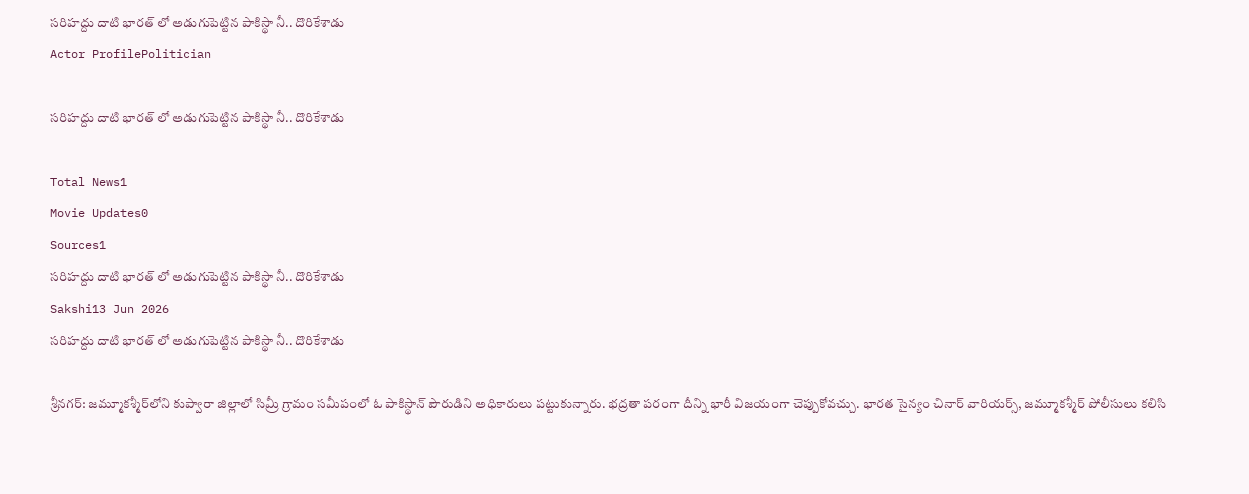సరిహద్దు దాటి భారత్ లో అడుగుపెట్టిన పాకిస్థా నీ.. దొరికేశాడు
Actor ProfilePolitician

సరిహద్దు దాటి భారత్ లో అడుగుపెట్టిన పాకిస్థా నీ.. దొరికేశాడు

Total News1
Movie Updates0
Sources1
సరిహద్దు దాటి భారత్ లో అడుగుపెట్టిన పాకిస్థా నీ.. దొరికేశాడు
Sakshi13 Jun 2026
సరిహద్దు దాటి భారత్ లో అడుగుపెట్టిన పాకిస్థా నీ.. దొరికేశాడు

శ్రీనగర్‌: జమ్మూకశ్మీర్‌లోని కుప్వారా జిల్లాలో సిమ్రీ గ్రామం సమీపంలో ఓ పాకిస్థాన్‌ పౌరుడిని అధికారులు పట్టుకున్నారు. భద్రతా పరంగా దీన్ని భారీ విజయంగా చెప్పుకోవచ్చు. భారత సైన్యం చినార్‌ వారియర్స్‌, జమ్మూకశ్మీర్‌ పోలీసులు కలిసి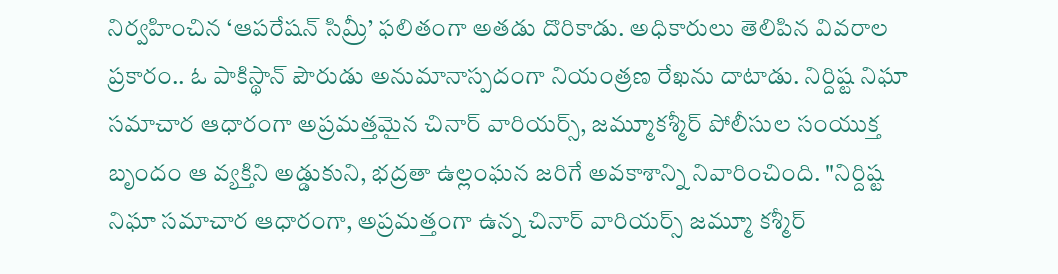నిర్వహించిన ‘ఆపరేషన్‌ సిమ్రీ’ ఫలితంగా అతడు దొరికాడు. అధికారులు తెలిపిన వివరాల ప్రకారం.. ఓ పాకిస్థాన్‌ పౌరుడు అనుమానాస్పదంగా నియంత్రణ రేఖను దాటాడు. నిర్దిష్ట నిఘా సమాచార ఆధారంగా అప్రమత్తమైన చినార్‌ వారియర్స్‌, జమ్మూకశ్మీర్‌ పోలీసుల సంయుక్త బృందం ఆ వ్యక్తిని అడ్డుకుని, భద్రతా ఉల్లంఘన జరిగే అవకాశాన్ని నివారించింది. "నిర్దిష్ట నిఘా సమాచార ఆధారంగా, అప్రమత్తంగా ఉన్న చినార్‌ వారియర్స్‌ జమ్మూ కశ్మీర్‌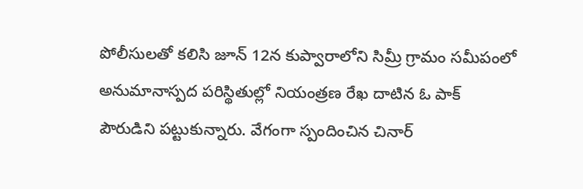పోలీసులతో కలిసి జూన్‌ 12న కుప్వారాలోని సిమ్రీ గ్రామం సమీపంలో అనుమానాస్పద పరిస్థితుల్లో నియంత్రణ రేఖ దాటిన ఓ పాక్‌ పౌరుడిని పట్టుకున్నారు. వేగంగా స్పందించిన చినార్‌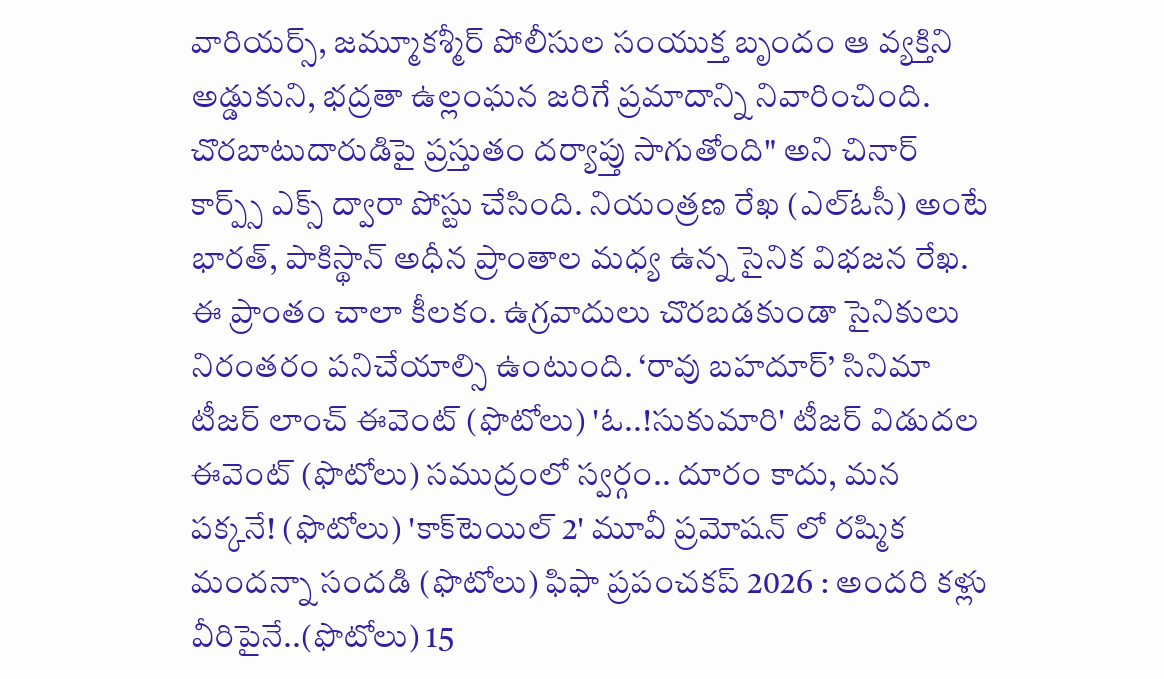వారియర్స్‌, జమ్మూకశ్మీర్‌ పోలీసుల సంయుక్త బృందం ఆ వ్యక్తిని అడ్డుకుని, భద్రతా ఉల్లంఘన జరిగే ప‍్రమాదాన్ని నివారించింది. చొరబాటుదారుడిపై ప్రస్తుతం దర్యాప్తు సాగుతోంది" అని చినార్‌ కార్ప్స్‌ ఎక్స్‌ ద్వారా పోస్టు చేసింది. నియంత్రణ రేఖ (ఎల్‌ఓసీ) అంటే భారత్‌, పాకిస్థాన్‌ అధీన ప్రాంతాల మధ్య ఉన్న సైనిక విభజన రేఖ. ఈ ప్రాంతం చాలా కీలకం. ఉగ్రవాదులు చొరబడకుండా సైనికులు నిరంతరం పనిచేయాల్సి ఉంటుంది. ‘రావు బహదూర్’ సినిమా టీజర్ లాంచ్‌ ఈవెంట్‌ (ఫొటోలు) 'ఓ..!సుకుమారి' టీజర్ విడుదల ఈవెంట్‌ (ఫొటోలు) సముద్రంలో స్వర్గం.. దూరం కాదు, మన పక్కనే! (ఫొటోలు) 'కాక్‌టెయిల్ 2' మూవీ ప్రమోషన్ లో రష్మిక మందన్నా సందడి (ఫొటోలు) ఫిఫా ప్ర‌పంచ‌క‌ప్ 2026 : అంద‌రి క‌ళ్లు వీరిపైనే..(ఫొటోలు) 15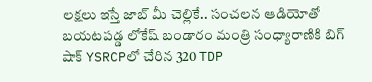లక్షలు ఇస్తే జాబ్ మీ చెల్లికే.. సంచలన ఆడియోతో బయటపడ్డ లోకేష్ బండారం మంత్రి సంధ్యారాణికి బిగ్ షాక్ YSRCPలో చేరిన 320 TDP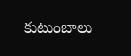కుటుంబాలు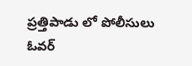ప్రత్తిపాడు లో పోలీసులు ఓవర్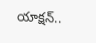యాక్షన్..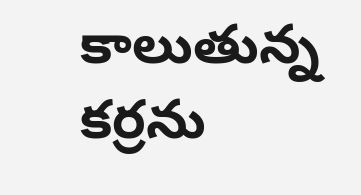కాలుతున్న కర్రను